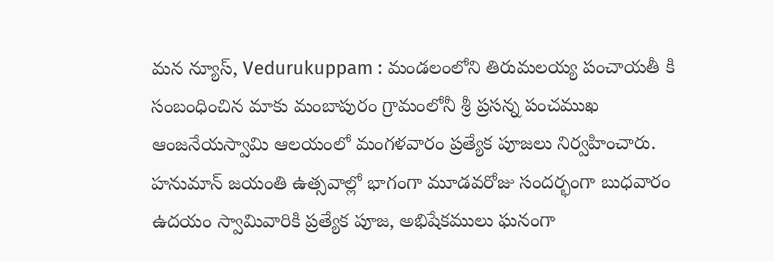మన న్యూస్, Vedurukuppam : మండలంలోని తిరుమలయ్య పంచాయతీ కి సంబంధించిన మాకు మంబాపురం గ్రామంలోనీ శ్రీ ప్రసన్న పంచముఖ ఆంజనేయస్వామి ఆలయంలో మంగళవారం ప్రత్యేక పూజలు నిర్వహించారు. హనుమాన్ జయంతి ఉత్సవాల్లో భాగంగా మూడవరోజు సందర్భంగా బుధవారం ఉదయం స్వామివారికి ప్రత్యేక పూజ, అభిషేకములు ఘనంగా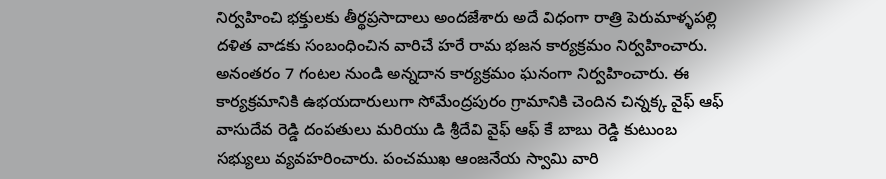నిర్వహించి భక్తులకు తీర్థప్రసాదాలు అందజేశారు అదే విధంగా రాత్రి పెరుమాళ్ళపల్లి దళిత వాడకు సంబంధించిన వారిచే హరే రామ భజన కార్యక్రమం నిర్వహించారు. అనంతరం 7 గంటల నుండి అన్నదాన కార్యక్రమం ఘనంగా నిర్వహించారు. ఈ కార్యక్రమానికి ఉభయదారులుగా సోమేంద్రపురం గ్రామానికి చెందిన చిన్నక్క వైఫ్ ఆఫ్ వాసుదేవ రెడ్డి దంపతులు మరియు డి శ్రీదేవి వైఫ్ ఆఫ్ కే బాబు రెడ్డి కుటుంబ సభ్యులు వ్యవహరించారు. పంచముఖ ఆంజనేయ స్వామి వారి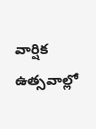వార్షిక ఉత్సవాల్లో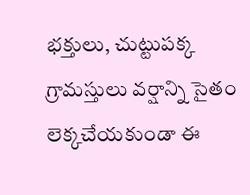భక్తులు, చుట్టుపక్క గ్రామస్తులు వర్షాన్ని సైతం లెక్కచేయకుండా ఈ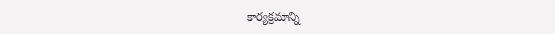కార్యక్రమాన్ని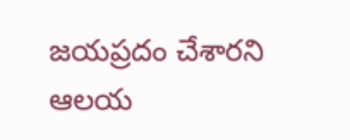జయప్రదం చేశారని ఆలయ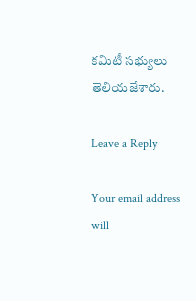కమిటీ సభ్యులు తెలియజేశారు.

Leave a Reply

Your email address will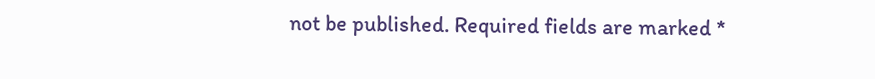not be published. Required fields are marked *